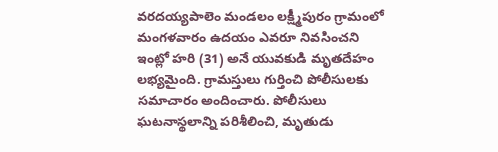వరదయ్యపాలెం మండలం లక్ష్మీపురం గ్రామంలో మంగళవారం ఉదయం ఎవరూ నివసించని ఇంట్లో హరి (31) అనే యువకుడి మృతదేహం లభ్యమైంది. గ్రామస్తులు గుర్తించి పోలీసులకు సమాచారం అందించారు. పోలీసులు ఘటనాస్థలాన్ని పరిశీలించి, మృతుడు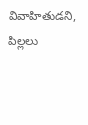వివాహితుడని, పిల్లలు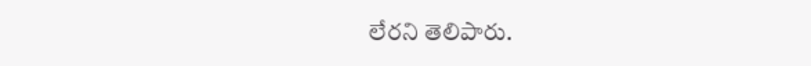లేరని తెలిపారు.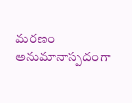మరణం అనుమానాస్పదంగా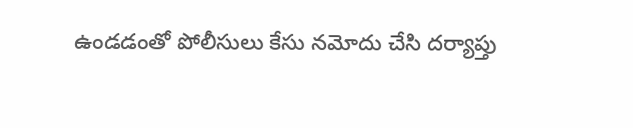ఉండడంతో పోలీసులు కేసు నమోదు చేసి దర్యాప్తు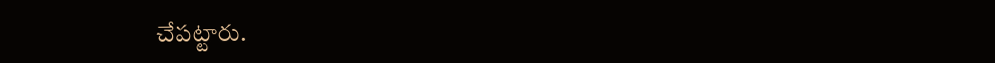చేపట్టారు.